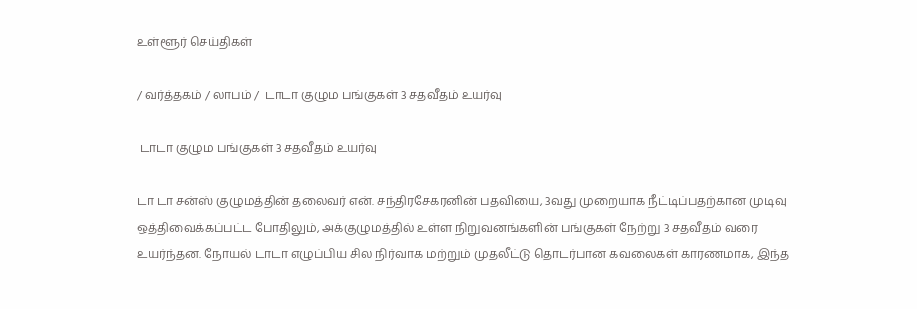உள்ளூர் செய்திகள்

/ வர்த்தகம் / லாபம் /  டாடா குழும பங்குகள் 3 சதவீதம் உயர்வு

 டாடா குழும பங்குகள் 3 சதவீதம் உயர்வு

டா டா சன்ஸ் குழுமத்தின் தலைவர் என். சந்திரசேகரனின் பதவியை, 3வது முறையாக நீட்டிப்பதற்கான முடிவு ஒத்திவைக்கப்பட்ட போதிலும், அக்குழுமத்தில் உள்ள நிறுவனங்களின் பங்குகள் நேற்று 3 சதவீதம் வரை உயர்ந்தன. நோயல் டாடா எழுப்பிய சில நிர்வாக மற்றும் முதலீட்டு தொடர்பான கவலைகள் காரணமாக, இந்த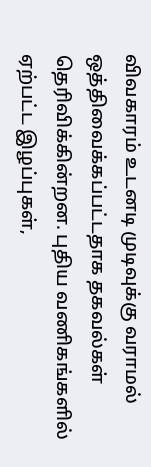விவகாரம் உடனடி முடிவுக்கு வராமல் ஒத்திவைக்கப்பட்டதாக தகவல்கள் தெரிவிக்கின்றன. புதிய வணிகங்களில் ஏற்பட்ட இழப்புகள்,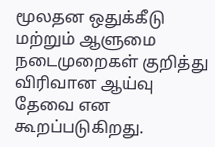மூலதன ஒதுக்கீடு மற்றும் ஆளுமை நடைமுறைகள் குறித்து விரிவான ஆய்வு தேவை என கூறப்படுகிறது.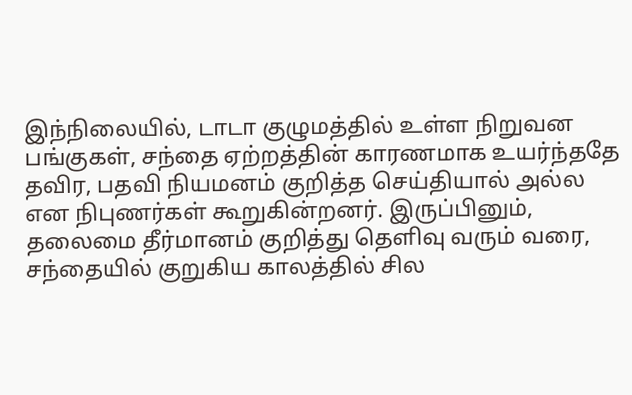இந்நிலையில், டாடா குழுமத்தில் உள்ள நிறுவன பங்குகள், சந்தை ஏற்றத்தின் காரணமாக உயர்ந்ததே தவிர, பதவி நியமனம் குறித்த செய்தியால் அல்ல என நிபுணர்கள் கூறுகின்றனர். இருப்பினும், தலைமை தீர்மானம் குறித்து தெளிவு வரும் வரை, சந்தையில் குறுகிய காலத்தில் சில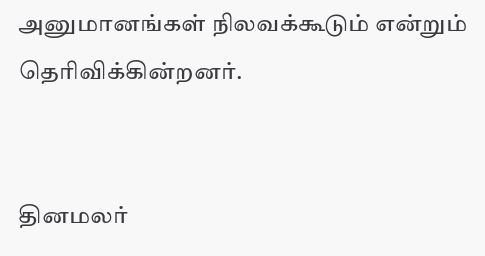அனுமானங்கள் நிலவக்கூடும் என்றும் தெரிவிக்கின்றனர்.


தினமலர்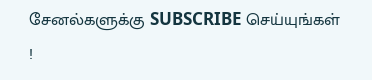சேனல்களுக்கு SUBSCRIBE செய்யுங்கள் !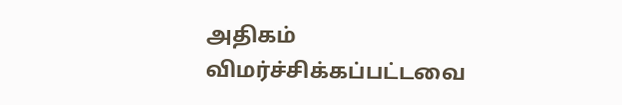அதிகம் விமர்ச்சிக்கப்பட்டவை